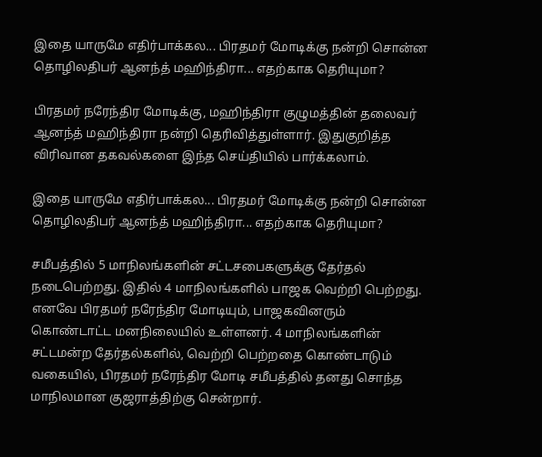இதை யாருமே எதிர்பாக்கல... பிரதமர் மோடிக்கு நன்றி சொன்ன தொழிலதிபர் ஆனந்த் மஹிந்திரா... எதற்காக தெரியுமா?

பிரதமர் நரேந்திர மோடிக்கு, மஹிந்திரா குழுமத்தின் தலைவர் ஆனந்த் மஹிந்திரா நன்றி தெரிவித்துள்ளார். இதுகுறித்த விரிவான தகவல்களை இந்த செய்தியில் பார்க்கலாம்.

இதை யாருமே எதிர்பாக்கல... பிரதமர் மோடிக்கு நன்றி சொன்ன தொழிலதிபர் ஆனந்த் மஹிந்திரா... எதற்காக தெரியுமா?

சமீபத்தில் 5 மாநிலங்களின் சட்டசபைகளுக்கு தேர்தல் நடைபெற்றது. இதில் 4 மாநிலங்களில் பாஜக வெற்றி பெற்றது. எனவே பிரதமர் நரேந்திர மோடியும், பாஜகவினரும் கொண்டாட்ட மனநிலையில் உள்ளனர். 4 மாநிலங்களின் சட்டமன்ற தேர்தல்களில், வெற்றி பெற்றதை கொண்டாடும் வகையில், பிரதமர் நரேந்திர மோடி சமீபத்தில் தனது சொந்த மாநிலமான குஜராத்திற்கு சென்றார்.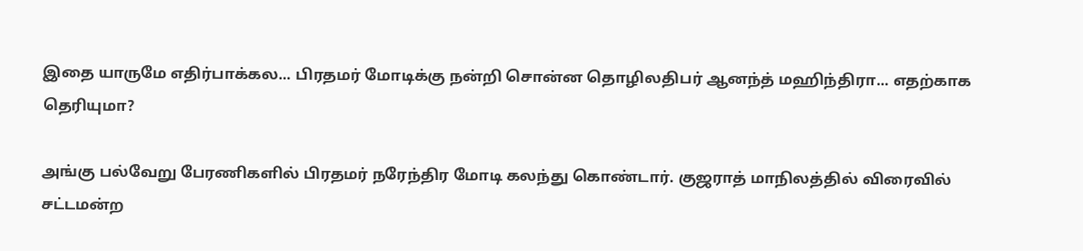இதை யாருமே எதிர்பாக்கல... பிரதமர் மோடிக்கு நன்றி சொன்ன தொழிலதிபர் ஆனந்த் மஹிந்திரா... எதற்காக தெரியுமா?

அங்கு பல்வேறு பேரணிகளில் பிரதமர் நரேந்திர மோடி கலந்து கொண்டார். குஜராத் மாநிலத்தில் விரைவில் சட்டமன்ற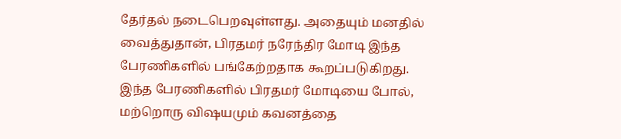தேர்தல் நடைபெறவுள்ளது. அதையும் மனதில் வைத்துதான், பிரதமர் நரேந்திர மோடி இந்த பேரணிகளில் பங்கேற்றதாக கூறப்படுகிறது. இந்த பேரணிகளில் பிரதமர் மோடியை போல், மற்றொரு விஷயமும் கவனத்தை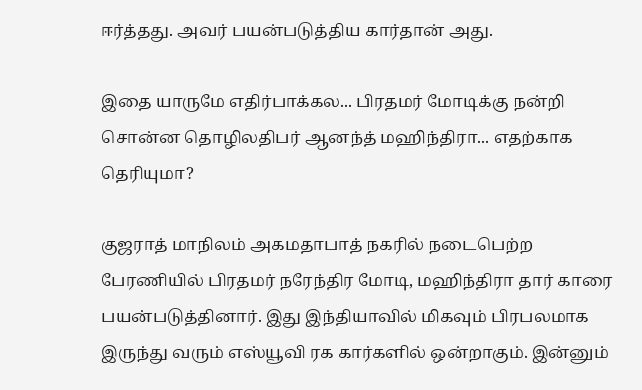ஈர்த்தது. அவர் பயன்படுத்திய கார்தான் அது.

இதை யாருமே எதிர்பாக்கல... பிரதமர் மோடிக்கு நன்றி சொன்ன தொழிலதிபர் ஆனந்த் மஹிந்திரா... எதற்காக தெரியுமா?

குஜராத் மாநிலம் அகமதாபாத் நகரில் நடைபெற்ற பேரணியில் பிரதமர் நரேந்திர மோடி, மஹிந்திரா தார் காரை பயன்படுத்தினார். இது இந்தியாவில் மிகவும் பிரபலமாக இருந்து வரும் எஸ்யூவி ரக கார்களில் ஒன்றாகும். இன்னும்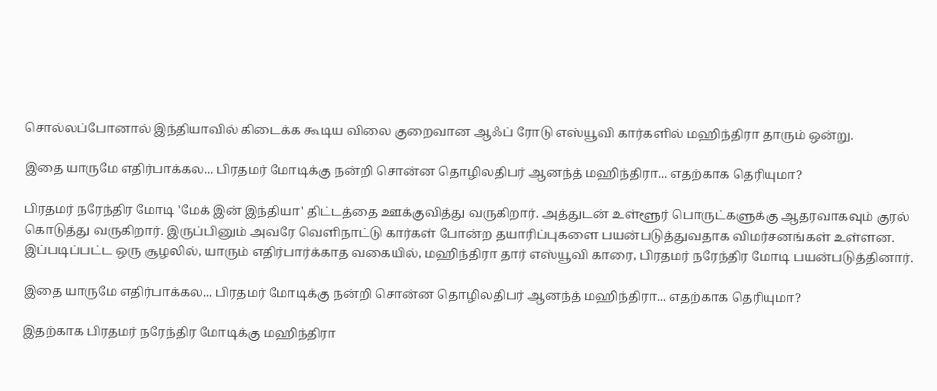சொல்லப்போனால் இந்தியாவில் கிடைக்க கூடிய விலை குறைவான ஆஃப் ரோடு எஸ்யூவி கார்களில் மஹிந்திரா தாரும் ஒன்று.

இதை யாருமே எதிர்பாக்கல... பிரதமர் மோடிக்கு நன்றி சொன்ன தொழிலதிபர் ஆனந்த் மஹிந்திரா... எதற்காக தெரியுமா?

பிரதமர் நரேந்திர மோடி 'மேக் இன் இந்தியா' திட்டத்தை ஊக்குவித்து வருகிறார். அத்துடன் உள்ளூர் பொருட்களுக்கு ஆதரவாகவும் குரல் கொடுத்து வருகிறார். இருப்பினும் அவரே வெளிநாட்டு கார்கள் போன்ற தயாரிப்புகளை பயன்படுத்துவதாக விமர்சனங்கள் உள்ளன. இப்படிப்பட்ட ஒரு சூழலில், யாரும் எதிர்பார்க்காத வகையில், மஹிந்திரா தார் எஸ்யூவி காரை, பிரதமர் நரேந்திர மோடி பயன்படுத்தினார்.

இதை யாருமே எதிர்பாக்கல... பிரதமர் மோடிக்கு நன்றி சொன்ன தொழிலதிபர் ஆனந்த் மஹிந்திரா... எதற்காக தெரியுமா?

இதற்காக பிரதமர் நரேந்திர மோடிக்கு மஹிந்திரா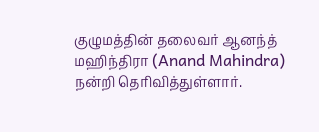குழுமத்தின் தலைவர் ஆனந்த் மஹிந்திரா (Anand Mahindra) நன்றி தெரிவித்துள்ளார்.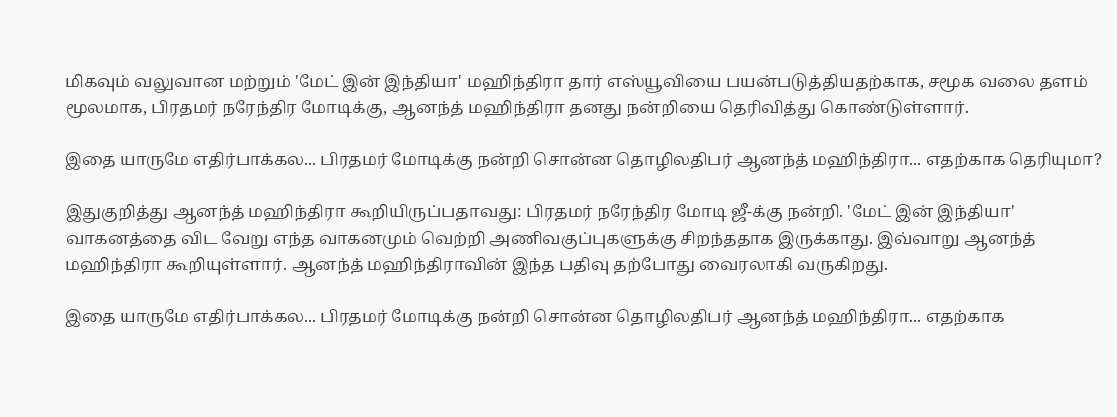மிகவும் வலுவான மற்றும் 'மேட் இன் இந்தியா' மஹிந்திரா தார் எஸ்யூவியை பயன்படுத்தியதற்காக, சமூக வலை தளம் மூலமாக, பிரதமர் நரேந்திர மோடிக்கு, ஆனந்த் மஹிந்திரா தனது நன்றியை தெரிவித்து கொண்டுள்ளார்.

இதை யாருமே எதிர்பாக்கல... பிரதமர் மோடிக்கு நன்றி சொன்ன தொழிலதிபர் ஆனந்த் மஹிந்திரா... எதற்காக தெரியுமா?

இதுகுறித்து ஆனந்த் மஹிந்திரா கூறியிருப்பதாவது: பிரதமர் நரேந்திர மோடி ஜீ-க்கு நன்றி. 'மேட் இன் இந்தியா' வாகனத்தை விட வேறு எந்த வாகனமும் வெற்றி அணிவகுப்புகளுக்கு சிறந்ததாக இருக்காது. இவ்வாறு ஆனந்த் மஹிந்திரா கூறியுள்ளார். ஆனந்த் மஹிந்திராவின் இந்த பதிவு தற்போது வைரலாகி வருகிறது.

இதை யாருமே எதிர்பாக்கல... பிரதமர் மோடிக்கு நன்றி சொன்ன தொழிலதிபர் ஆனந்த் மஹிந்திரா... எதற்காக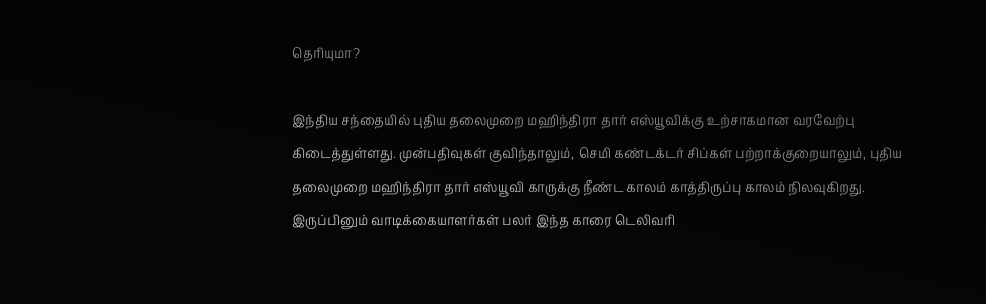தெரியுமா?

இந்திய சந்தையில் புதிய தலைமுறை மஹிந்திரா தார் எஸ்யூவிக்கு உற்சாகமான வரவேற்பு கிடைத்துள்ளது. முன்பதிவுகள் குவிந்தாலும், செமி கண்டக்டர் சிப்கள் பற்றாக்குறையாலும், புதிய தலைமுறை மஹிந்திரா தார் எஸ்யூவி காருக்கு நீண்ட காலம் காத்திருப்பு காலம் நிலவுகிறது. இருப்பினும் வாடிக்கையாளர்கள் பலர் இந்த காரை டெலிவரி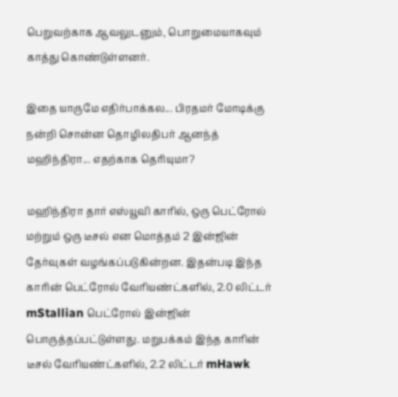பெறுவற்காக ஆவலுடனும், பொறுமையாகவும் காத்து கொண்டுள்ளனர்.

இதை யாருமே எதிர்பாக்கல... பிரதமர் மோடிக்கு நன்றி சொன்ன தொழிலதிபர் ஆனந்த் மஹிந்திரா... எதற்காக தெரியுமா?

மஹிந்திரா தார் எஸ்யூவி காரில், ஒரு பெட்ரோல் மற்றும் ஒரு டீசல் என மொத்தம் 2 இன்ஜின் தேர்வுகள் வழங்கப்படுகின்றன. இதன்படி இந்த காரின் பெட்ரோல் வேரியண்ட்களில், 2.0 லிட்டர் mStallian பெட்ரோல் இன்ஜின் பொருத்தப்பட்டுள்ளது. மறுபக்கம் இந்த காரின் டீசல் வேரியண்ட்களில், 2.2 லிட்டர் mHawk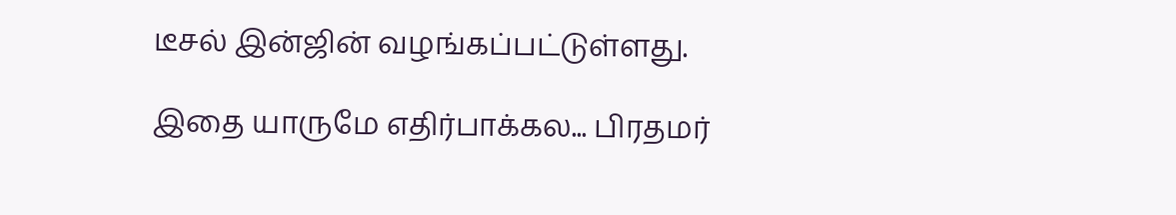டீசல் இன்ஜின் வழங்கப்பட்டுள்ளது.

இதை யாருமே எதிர்பாக்கல... பிரதமர்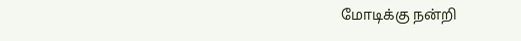மோடிக்கு நன்றி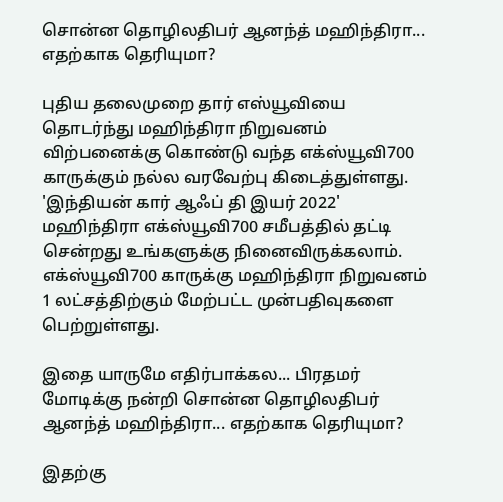சொன்ன தொழிலதிபர் ஆனந்த் மஹிந்திரா... எதற்காக தெரியுமா?

புதிய தலைமுறை தார் எஸ்யூவியை தொடர்ந்து மஹிந்திரா நிறுவனம் விற்பனைக்கு கொண்டு வந்த எக்ஸ்யூவி700 காருக்கும் நல்ல வரவேற்பு கிடைத்துள்ளது. 'இந்தியன் கார் ஆஃப் தி இயர் 2022' மஹிந்திரா எக்ஸ்யூவி700 சமீபத்தில் தட்டி சென்றது உங்களுக்கு நினைவிருக்கலாம். எக்ஸ்யூவி700 காருக்கு மஹிந்திரா நிறுவனம் 1 லட்சத்திற்கும் மேற்பட்ட முன்பதிவுகளை பெற்றுள்ளது.

இதை யாருமே எதிர்பாக்கல... பிரதமர் மோடிக்கு நன்றி சொன்ன தொழிலதிபர் ஆனந்த் மஹிந்திரா... எதற்காக தெரியுமா?

இதற்கு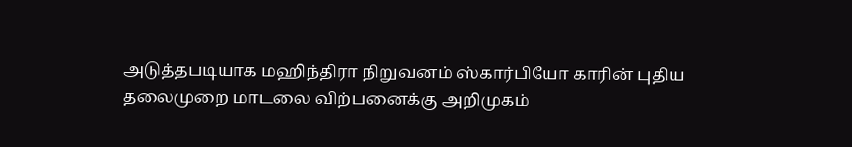அடுத்தபடியாக மஹிந்திரா நிறுவனம் ஸ்கார்பியோ காரின் புதிய தலைமுறை மாடலை விற்பனைக்கு அறிமுகம்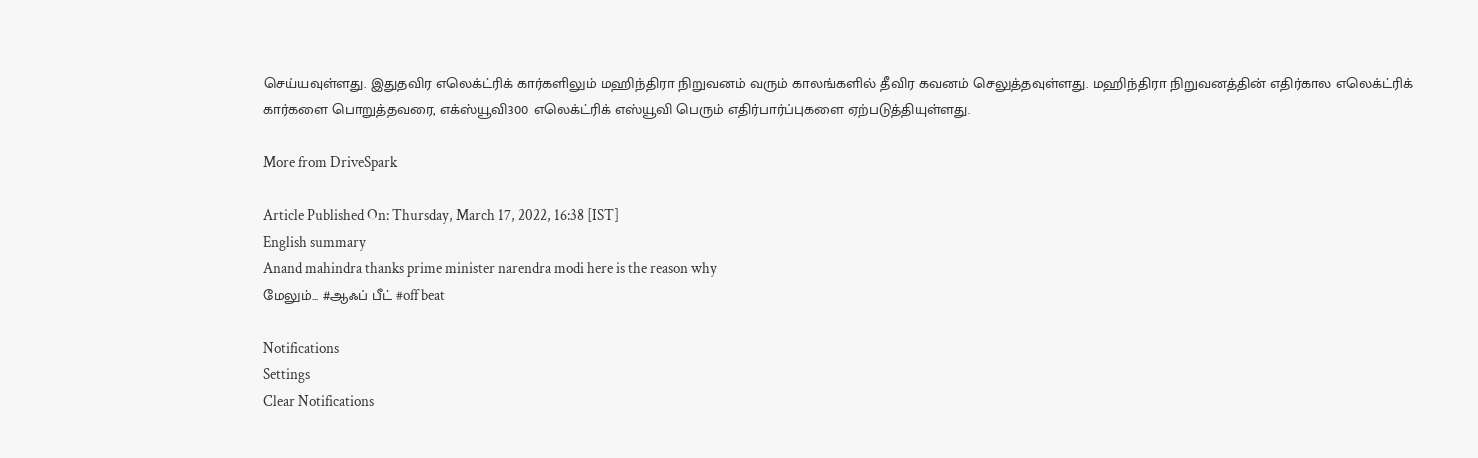செய்யவுள்ளது. இதுதவிர எலெக்ட்ரிக் கார்களிலும் மஹிந்திரா நிறுவனம் வரும் காலங்களில் தீவிர கவனம் செலுத்தவுள்ளது. மஹிந்திரா நிறுவனத்தின் எதிர்கால எலெக்ட்ரிக் கார்களை பொறுத்தவரை, எக்ஸ்யூவி300 எலெக்ட்ரிக் எஸ்யூவி பெரும் எதிர்பார்ப்புகளை ஏற்படுத்தியுள்ளது.

More from DriveSpark

Article Published On: Thursday, March 17, 2022, 16:38 [IST]
English summary
Anand mahindra thanks prime minister narendra modi here is the reason why
மேலும்... #ஆஃப் பீட் #off beat

Notifications
Settings
Clear Notifications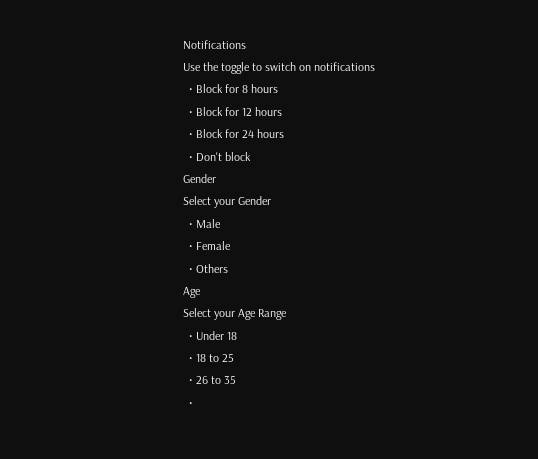Notifications
Use the toggle to switch on notifications
  • Block for 8 hours
  • Block for 12 hours
  • Block for 24 hours
  • Don't block
Gender
Select your Gender
  • Male
  • Female
  • Others
Age
Select your Age Range
  • Under 18
  • 18 to 25
  • 26 to 35
  •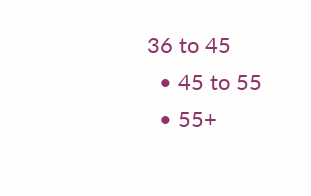36 to 45
  • 45 to 55
  • 55+